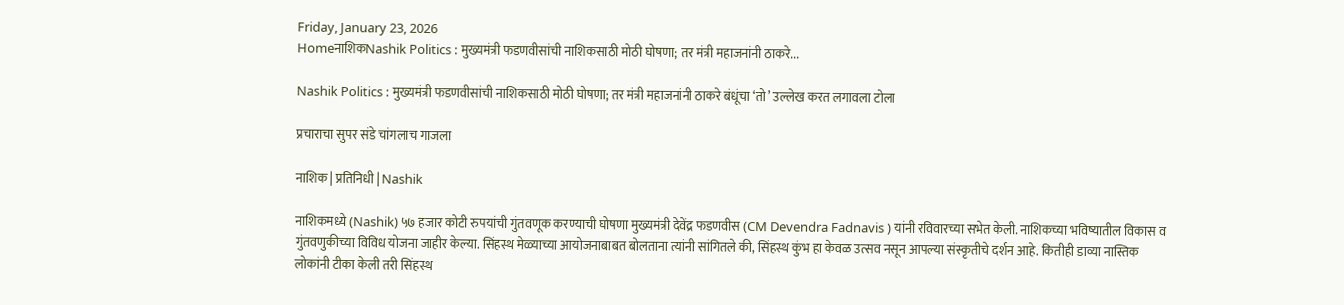Friday, January 23, 2026
HomeनाशिकNashik Politics : मुख्यमंत्री फडणवीसांची नाशिकसाठी मोठी घोषणा; तर मंत्री महाजनांनी ठाकरे...

Nashik Politics : मुख्यमंत्री फडणवीसांची नाशिकसाठी मोठी घोषणा; तर मंत्री महाजनांनी ठाकरे बंधूंचा ‘तो’ उल्लेख करत लगावला टोला

प्रचाराचा सुपर संडे चांगलाच गाजला

नाशिक | प्रतिनिधी | Nashik

नाशिकमध्ये (Nashik) ५७ हजार कोटी रुपयांची गुंतवणूक करण्याची घोषणा मुख्यमंत्री देवेंद्र फडणवीस (CM Devendra Fadnavis ) यांनी रविवारच्या सभेत केली. नाशिकच्या भविष्यातील विकास व गुंतवणुकीच्या विविध योजना जाहीर केल्या. सिंहस्थ मेळ्याच्या आयोजनाबाबत बोलताना त्यांनी सांगितले की, सिंहस्थ कुंभ हा केवळ उत्सव नसून आपल्या संस्कृतीचे दर्शन आहे. कितीही डाव्या नास्तिक लोकांनी टीका केली तरी सिंहस्थ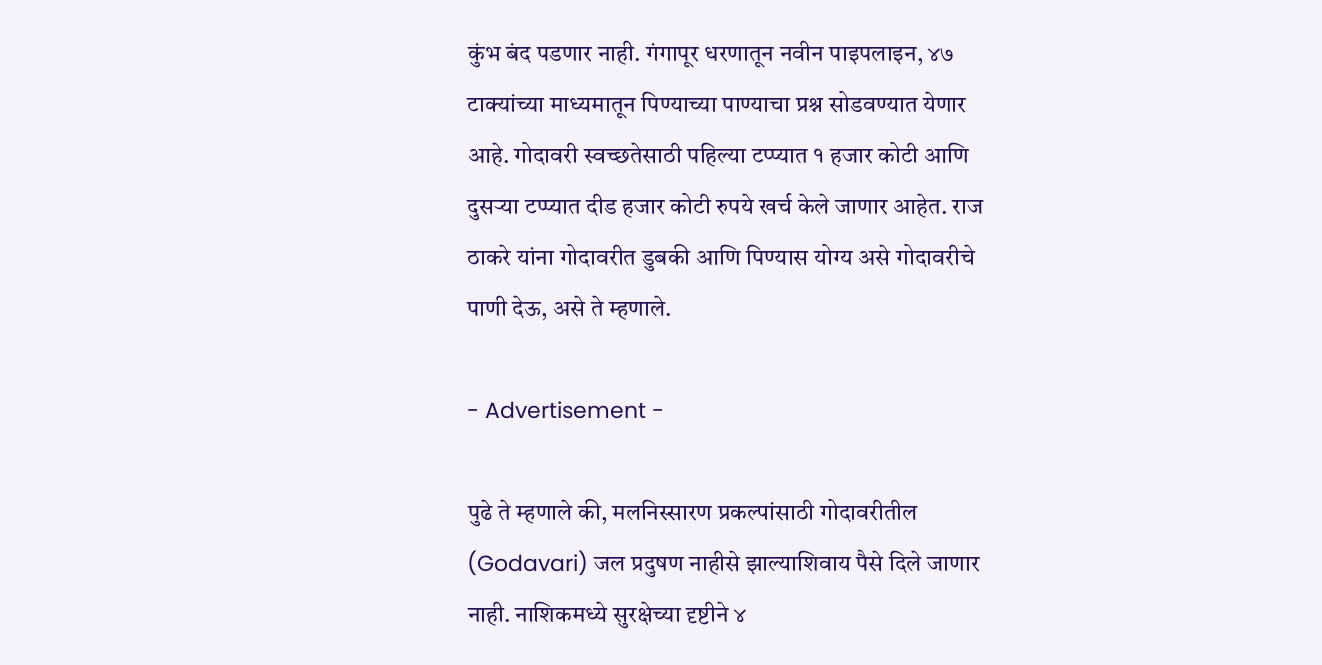कुंभ बंद पडणार नाही. गंगापूर धरणातून नवीन पाइपलाइन, ४७ टाक्यांच्या माध्यमातून पिण्याच्या पाण्याचा प्रश्न सोडवण्यात येणार आहे. गोदावरी स्वच्छतेसाठी पहिल्या टप्प्यात १ हजार कोटी आणि दुसऱ्या टप्प्यात दीड हजार कोटी रुपये खर्च केले जाणार आहेत. राज ठाकरे यांना गोदावरीत डुबकी आणि पिण्यास योग्य असे गोदावरीचे पाणी देऊ, असे ते म्हणाले.

- Advertisement -

पुढे ते म्हणाले की, मलनिस्सारण प्रकल्पांसाठी गोदावरीतील (Godavari) जल प्रदुषण नाहीसे झाल्याशिवाय पैसे दिले जाणार नाही. नाशिकमध्ये सुरक्षेच्या दृष्टीने ४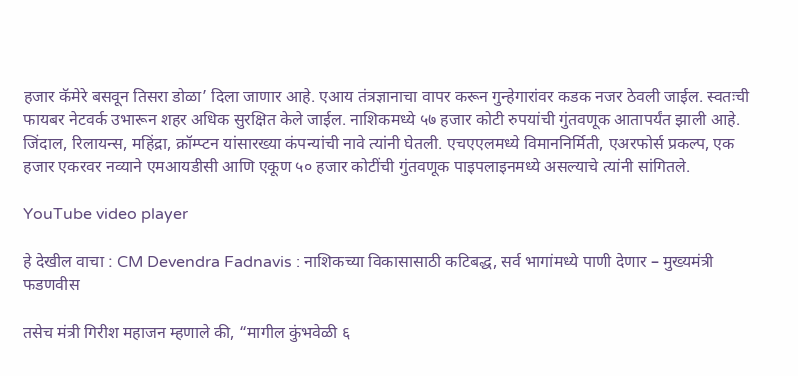हजार कॅमेरे बसवून तिसरा डोळा’ दिला जाणार आहे. एआय तंत्रज्ञानाचा वापर करून गुन्हेगारांवर कडक नजर ठेवली जाईल. स्वतःची फायबर नेटवर्क उभारून शहर अधिक सुरक्षित केले जाईल. नाशिकमध्ये ५७ हजार कोटी रुपयांची गुंतवणूक आतापर्यंत झाली आहे. जिंदाल, रिलायन्स, महिंद्रा, क्रॉम्प्टन यांसारख्या कंपन्यांची नावे त्यांनी घेतली. एचएएलमध्ये विमाननिर्मिती, एअरफोर्स प्रकल्प, एक हजार एकरवर नव्याने एमआयडीसी आणि एकूण ५० हजार कोटींची गुंतवणूक पाइपलाइनमध्ये असल्याचे त्यांनी सांगितले.

YouTube video player

हे देखील वाचा : CM Devendra Fadnavis : नाशिकच्या विकासासाठी कटिबद्ध, सर्व भागांमध्ये पाणी देणार – मुख्यमंत्री फडणवीस

तसेच मंत्री गिरीश महाजन म्हणाले की, “मागील कुंभवेळी ६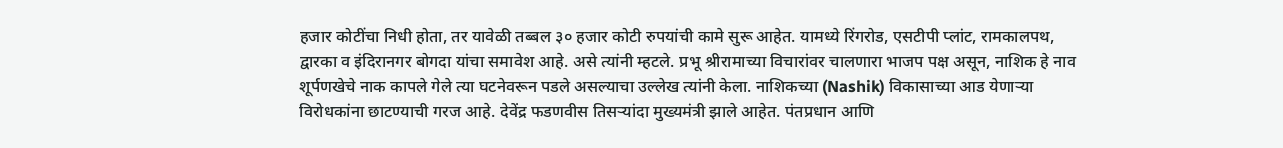हजार कोटींचा निधी होता, तर यावेळी तब्बल ३० हजार कोटी रुपयांची कामे सुरू आहेत. यामध्ये रिंगरोड, एसटीपी प्लांट, रामकालपथ, द्वारका व इंदिरानगर बोगदा यांचा समावेश आहे. असे त्यांनी म्हटले. प्रभू श्रीरामाच्या विचारांवर चालणारा भाजप पक्ष असून, नाशिक हे नाव शूर्पणखेचे नाक कापले गेले त्या घटनेवरून पडले असल्याचा उल्लेख त्यांनी केला. नाशिकच्या (Nashik) विकासाच्या आड येणाऱ्या विरोधकांना छाटण्याची गरज आहे. देवेंद्र फडणवीस तिसऱ्यांदा मुख्यमंत्री झाले आहेत. पंतप्रधान आणि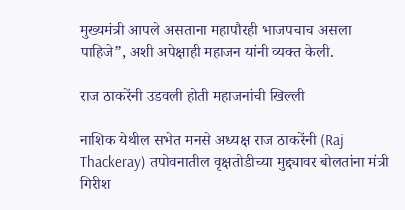मुख्यमंत्री आपले असताना महापौरही भाजपचाच असला पाहिजे”, अशी अपेक्षाही महाजन यांनी व्यक्त केली.

राज ठाकरेंनी उडवली होती महाजनांची खिल्ली

नाशिक येथील सभेत मनसे अध्यक्ष राज ठाकरेंनी (Raj Thackeray) तपोवनातील वृक्षतोडीच्या मुद्द्यावर बोलतांना मंत्री गिरीश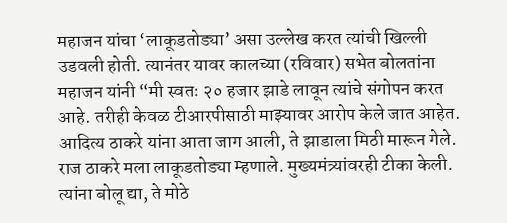महाजन यांचा ‘लाकूडतोड्या’ असा उल्लेख करत त्यांची खिल्ली उडवली होती. त्यानंतर यावर कालच्या (रविवार) सभेत बोलतांना महाजन यांनी “मी स्वतः २० हजार झाडे लावून त्यांचे संगोपन करत आहे. तरीही केवळ टीआरपीसाठी माझ्यावर आरोप केले जात आहेत. आदित्य ठाकरे यांना आता जाग आली, ते झाडाला मिठी मारून गेले. राज ठाकरे मला लाकूडतोड्या म्हणाले. मुख्यमंत्र्यांवरही टीका केली. त्यांना बोलू द्या, ते मोठे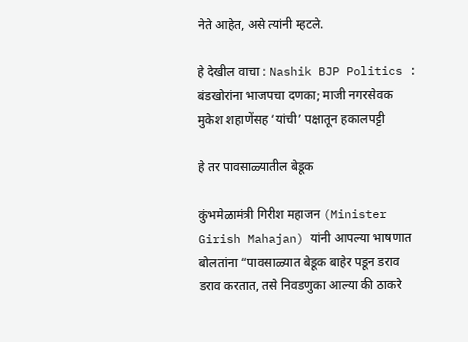नेते आहेत, असे त्यांनी म्हटले.

हे देखील वाचा : Nashik BJP Politics : बंडखोरांना भाजपचा दणका; माजी नगरसेवक मुकेश शहाणेंसह ‘यांची’ पक्षातून हकालपट्टी

हे तर पावसाळ्यातील बेडूक

कुंभमेळामंत्री गिरीश महाजन (Minister Girish Mahajan) यांनी आपल्या भाषणात बोलतांना “पावसाळ्यात बेडूक बाहेर पडून डराव डराव करतात, तसे निवडणुका आल्या की ठाकरे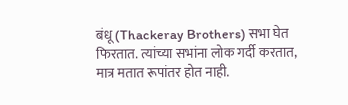बंधू (Thackeray Brothers) सभा घेत फिरतात. त्यांच्या सभांना लोक गर्दी करतात, मात्र मतात रूपांतर होत नाही.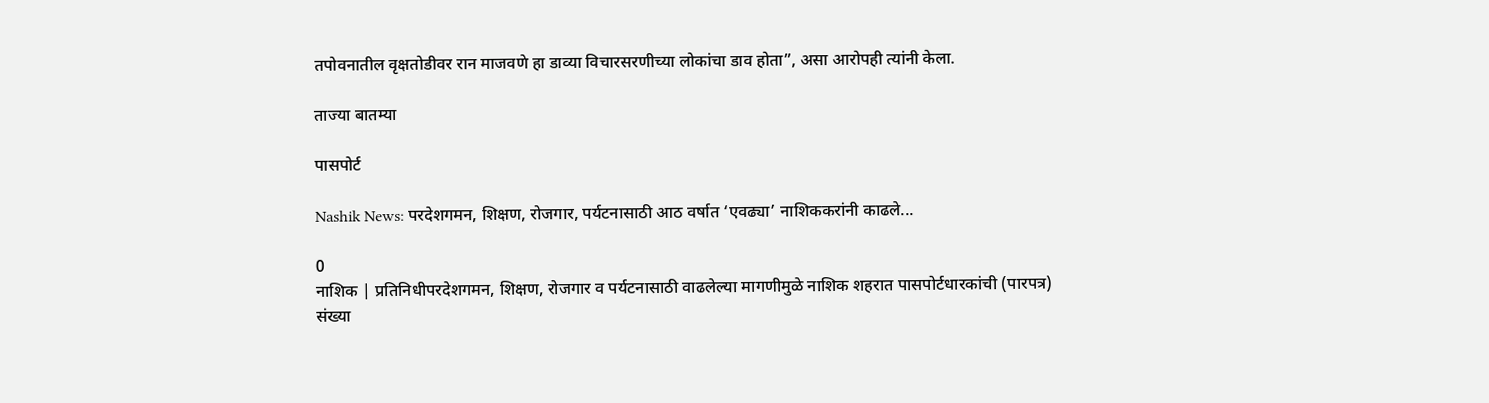तपोवनातील वृक्षतोडीवर रान माजवणे हा डाव्या विचारसरणीच्या लोकांचा डाव होता”, असा आरोपही त्यांनी केला.

ताज्या बातम्या

पासपोर्ट

Nashik News: परदेशगमन, शिक्षण, रोजगार, पर्यटनासाठी आठ वर्षात ‘एवढ्या’ नाशिककरांनी काढले...

0
नाशिक | प्रतिनिधीपरदेशगमन, शिक्षण, रोजगार व पर्यटनासाठी वाढलेल्या मागणीमुळे नाशिक शहरात पासपोर्टधारकांची (पारपत्र) संख्या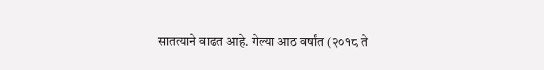सातत्याने वाढत आहे. गेल्या आठ वर्षांत (२०१८ ते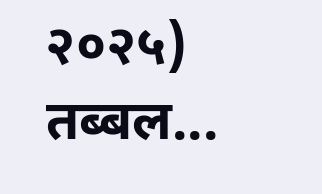२०२५) तब्बल...